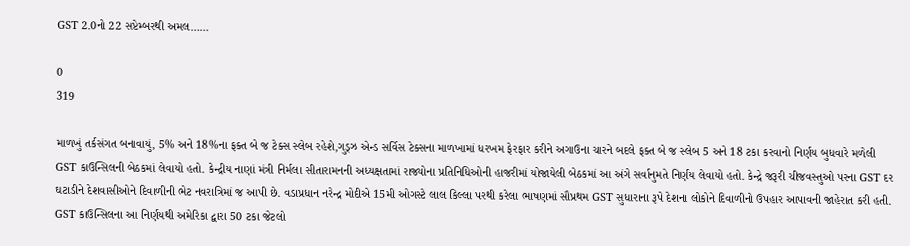GST 2.0નો 22 સપ્ટેમ્બરથી અમલ……

0
319

માળખું તર્કસંગત બનાવાયું, 5% અને 18%ના ફક્ત બે જ ટેક્સ સ્લેબ રહેશે,ગુડ્ઝ એન્ડ સર્વિસ ટેક્સના માળખામાં ધરખમ ફેરફાર કરીને અગાઉના ચારને બદલે ફક્ત બે જ સ્લેબ 5 અને 18 ટકા કરવાનો નિર્ણય બુધવારે મળેલી GST કાઉન્સિલની બેઠકમાં લેવાયો હતો. કેન્દ્રીય નાણાં મંત્રી નિર્મલા સીતારામનની અધ્યક્ષતામાં રાજ્યોના પ્રતિનિધિઓની હાજરીમાં યોજાયેલી બેઠકમાં આ અંગે સર્વાનુમતે નિર્ણય લેવાયો હતો. કેન્દ્રે જરૂરી ચીજવસ્તુઓ પરના GST દર ઘટાડીને દેશવાસીઓને દિવાળીની ભેટ નવરાત્રિમાં જ આપી છે. વડાપ્રધાન નરેન્દ્ર મોદીએ 15મી ઓગસ્ટે લાલ કિલ્લા પરથી કરેલા ભાષણમાં સૌપ્રથમ GST સુધારાના રૂપે દેશના લોકોને દિવાળીનો ઉપહાર આપાવની જાહેરાત કરી હતી. GST કાઉન્સિલના આ નિર્ણયથી અમેરિકા દ્વારા 50 ટકા જેટલો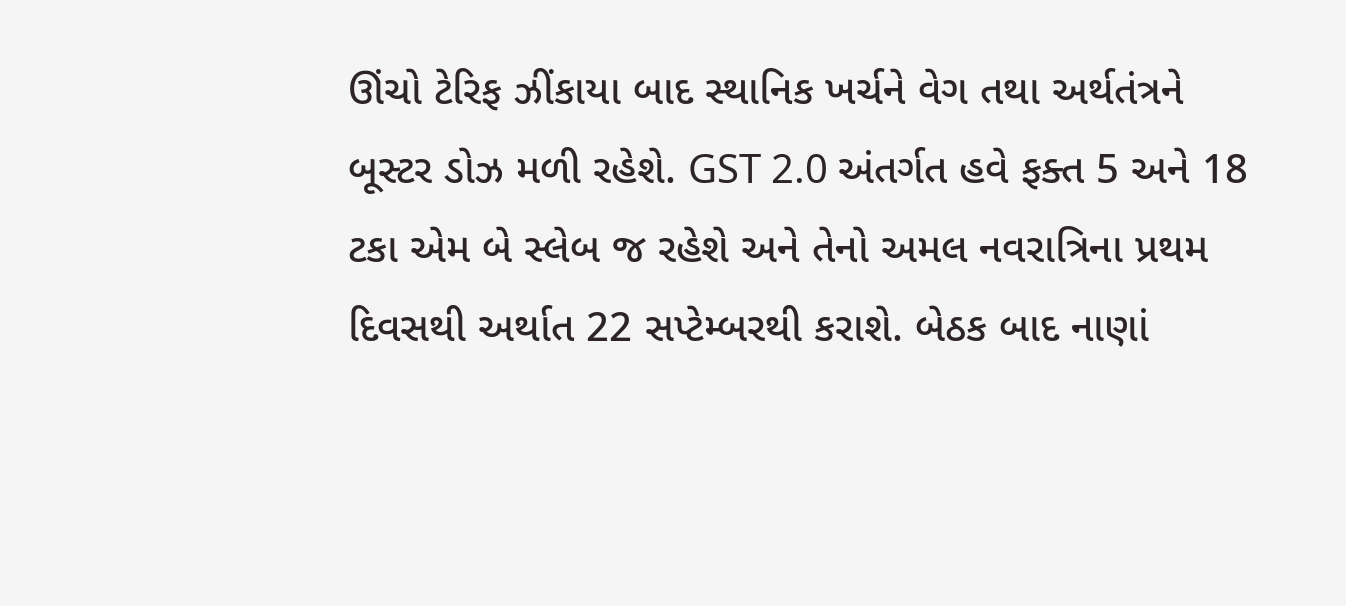ઊંચો ટેરિફ ઝીંકાયા બાદ સ્થાનિક ખર્ચને વેગ તથા અર્થતંત્રને બૂસ્ટર ડોઝ મળી રહેશે. GST 2.0 અંતર્ગત હવે ફક્ત 5 અને 18 ટકા એમ બે સ્લેબ જ રહેશે અને તેનો અમલ નવરાત્રિના પ્રથમ દિવસથી અર્થાત 22 સપ્ટેમ્બરથી કરાશે. બેઠક બાદ નાણાં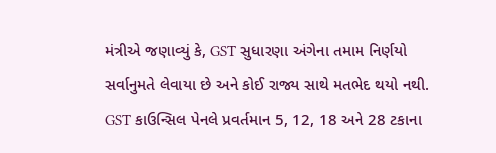મંત્રીએ જણાવ્યું કે, GST સુધારણા અંગેના તમામ નિર્ણયો સર્વાનુમતે લેવાયા છે અને કોઈ રાજ્ય સાથે મતભેદ થયો નથી. GST કાઉન્સિલ પેનલે પ્રવર્તમાન 5, 12, 18 અને 28 ટકાના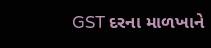GST દરના માળખાને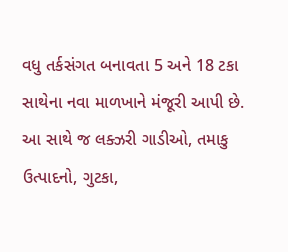વધુ તર્કસંગત બનાવતા 5 અને 18 ટકા સાથેના નવા માળખાને મંજૂરી આપી છે. આ સાથે જ લક્ઝરી ગાડીઓ, તમાકુ ઉત્પાદનો, ગુટકા,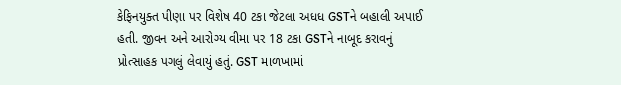કેફિનયુક્ત પીણા પર વિશેષ 40 ટકા જેટલા અધધ GSTને બહાલી અપાઈ હતી. જીવન અને આરોગ્ય વીમા પર 18 ટકા GSTને નાબૂદ કરાવનું પ્રોત્સાહક પગલું લેવાયું હતું. GST માળખામાં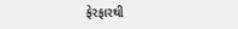ફેરફારથી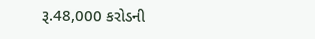રૂ.48,000 કરોડની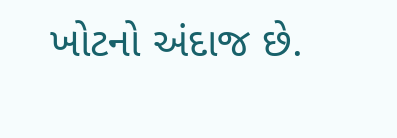ખોટનો અંદાજ છે.